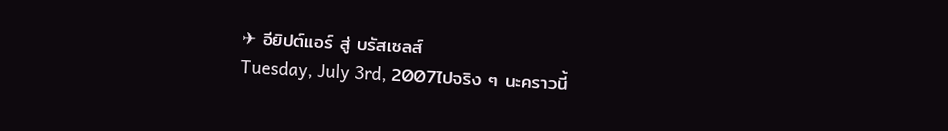✈ อียิปต์แอร์ สู่ บรัสเซลส์
Tuesday, July 3rd, 2007ไปจริง ๆ นะคราวนี้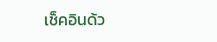เช็คอินด้ว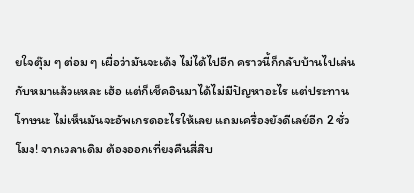ยใจตุ๊ม ๆ ต่อม ๆ เผื่อว่ามันจะเด้ง ไม่ได้ไปอีก คราวนี้ก็กลับบ้านไปเล่นกับหมาแล้วแหละ เฮ้อ แต่ก็เช็คอินมาได้ไม่มีปัญหาอะไร แต่ประทานโทษนะ ไม่เห็นมันจะอัพเกรดอะไรให้เลย แถมเครื่องยังดีเลย์อีก 2 ชั่วโมง! จากเวลาเดิม ต้องออกเที่ยงคืนสี่สิบ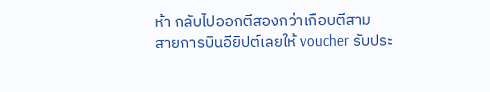ห้า กลับไปออกตีสองกว่าเกือบตีสาม
สายการบินอียิปต์เลยให้ voucher รับประ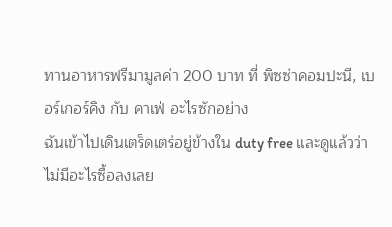ทานอาหารฟรีมามูลค่า 200 บาท ที่ พิซซ่าคอมปะนี, เบอร์เกอร์คิง กับ คาเฟ่ อะไรซักอย่าง
ฉันเข้าไปเดินเตร็ดเตร่อยู่ข้างใน duty free และดูแล้วว่าไม่มีอะไรซื้อลงเลย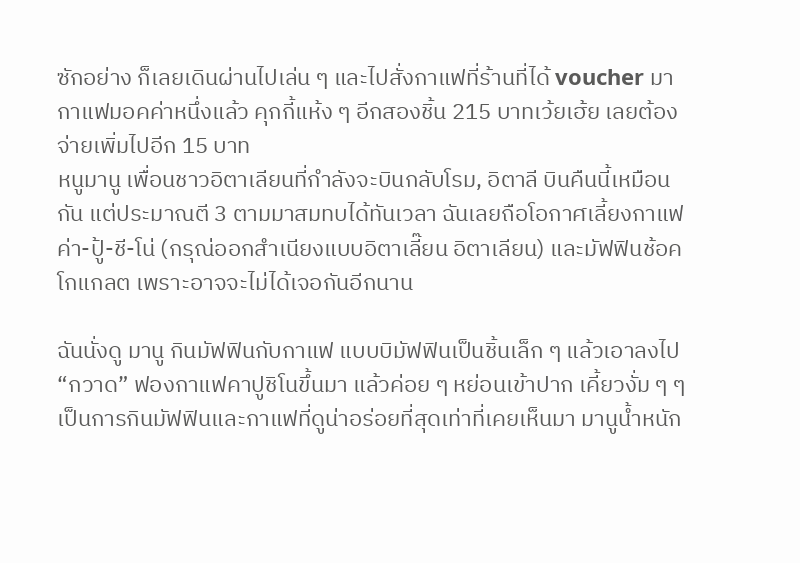ซักอย่าง ก็เลยเดินผ่านไปเล่น ๆ และไปสั่งกาแฟที่ร้านที่ได้ voucher มา กาแฟมอคค่าหนึ่งแล้ว คุกกี้แห้ง ๆ อีกสองชิ้น 215 บาทเว้ยเฮ้ย เลยต้องจ่ายเพิ่มไปอีก 15 บาท
หนูมานู เพื่อนชาวอิตาเลียนที่กำลังจะบินกลับโรม, อิตาลี บินคืนนี้เหมือนกัน แต่ประมาณตี 3 ตามมาสมทบได้ทันเวลา ฉันเลยถือโอกาศเลี้ยงกาแฟ ค่า-ปู้-ชี-โน่ (กรุณ่ออกสำเนียงแบบอิตาเลี๊ยน อิตาเลียน) และมัฟฟินช้อคโกแกลต เพราะอาจจะไม่ได้เจอกันอีกนาน

ฉันนั่งดู มานู กินมัฟฟินกับกาแฟ แบบบิมัฟฟินเป็นชิ้นเล็ก ๆ แล้วเอาลงไป “กวาด” ฟองกาแฟคาปูชิโนขึ้นมา แล้วค่อย ๆ หย่อนเข้าปาก เคี้ยวงั่ม ๆ ๆ เป็นการกินมัฟฟินและกาแฟที่ดูน่าอร่อยที่สุดเท่าที่เคยเห็นมา มานูน้ำหนัก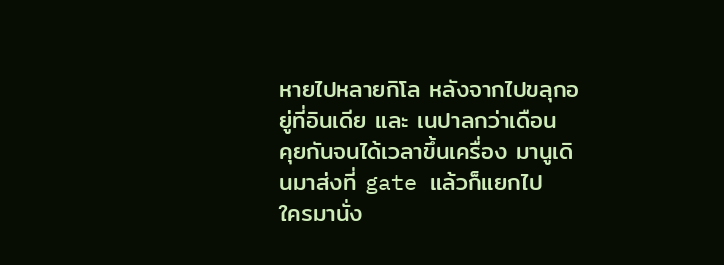หายไปหลายกิโล หลังจากไปขลุกอยู่ที่อินเดีย และ เนปาลกว่าเดือน
คุยกันจนได้เวลาขึ้นเครื่อง มานูเดินมาส่งที่ gate แล้วก็แยกไป
ใครมานั่ง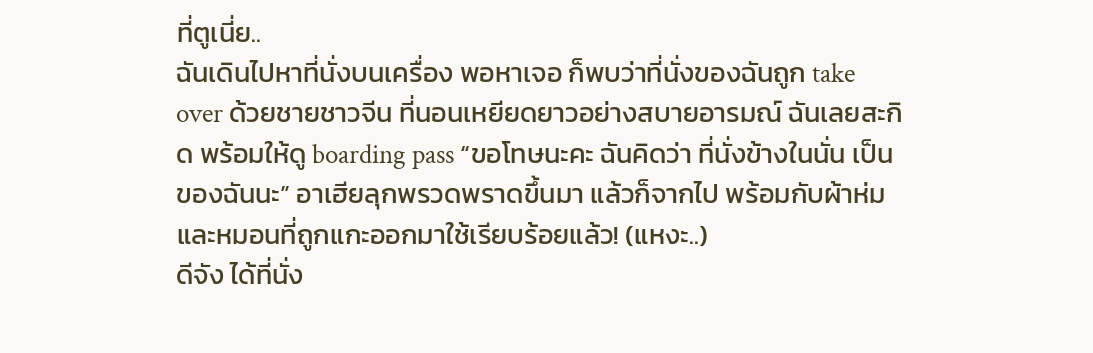ที่ตูเนี่ย..
ฉันเดินไปหาที่นั่งบนเครื่อง พอหาเจอ ก็พบว่าที่นั่งของฉันถูก take over ด้วยชายชาวจีน ที่นอนเหยียดยาวอย่างสบายอารมณ์ ฉันเลยสะกิด พร้อมให้ดู boarding pass “ขอโทษนะคะ ฉันคิดว่า ที่นั่งข้างในนั่น เป็นของฉันนะ” อาเฮียลุกพรวดพราดขึ้นมา แล้วก็จากไป พร้อมกับผ้าห่มและหมอนที่ถูกแกะออกมาใช้เรียบร้อยแล้ว! (แหงะ..)
ดีจัง ได้ที่นั่ง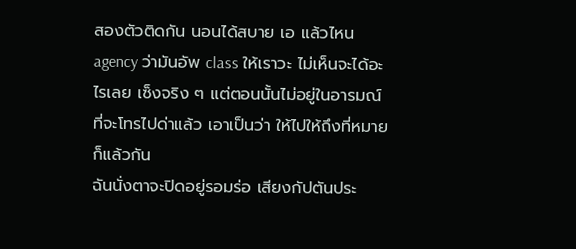สองตัวติดกัน นอนได้สบาย เอ แล้วไหน agency ว่ามันอัพ class ให้เราวะ ไม่เห็นจะได้อะไรเลย เซ็งจริง ๆ แต่ตอนนั้นไม่อยู่ในอารมณ์ที่จะโทรไปด่าแล้ว เอาเป็นว่า ให้ไปให้ถึงที่หมายก็แล้วกัน
ฉันนั่งตาจะปิดอยู่รอมร่อ เสียงกัปตันประ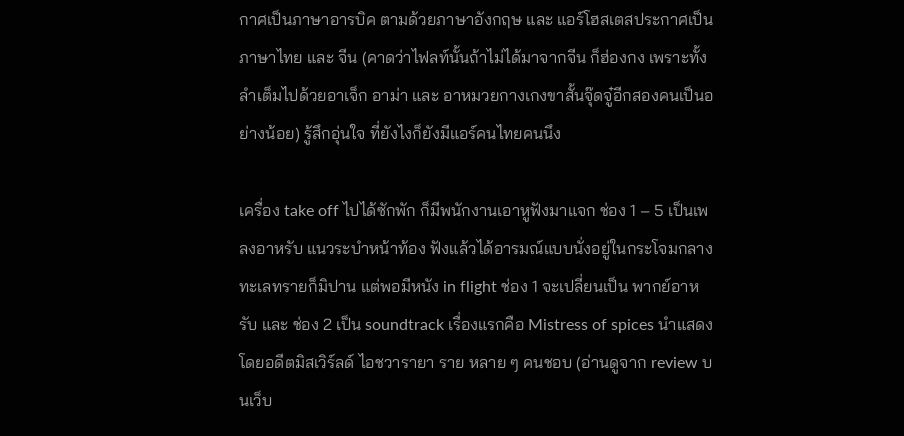กาศเป็นภาษาอารบิค ตามด้วยภาษาอังกฤษ และ แอร์โฮสเตสประกาศเป็นภาษาไทย และ จีน (คาดว่าไฟลท์นั้นถ้าไม่ได้มาจากจีน ก็ฮ่องกง เพราะทั้งลำเต็มไปด้วยอาเจ็ก อาม่า และ อาหมวยกางเกงขาสั้นจุ๊ดจู๋อีกสองคนเป็นอย่างน้อย) รู้สึกอุ่นใจ ที่ยังไงก็ยังมีแอร์คนไทยคนนึง

เครื่อง take off ไปได้ซักพัก ก็มีพนักงานเอาหูฟังมาแจก ช่อง 1 – 5 เป็นเพลงอาหรับ แนวระบำหน้าท้อง ฟังแล้วได้อารมณ์แบบนั่งอยู่ในกระโจมกลางทะเลทรายก็มิปาน แต่พอมีหนัง in flight ช่อง 1 จะเปลี่ยนเป็น พากย์อาหรับ และ ช่อง 2 เป็น soundtrack เรื่องแรกคือ Mistress of spices นำแสดงโดยอดีตมิสเวิร์ลด์ ไอชวารายา ราย หลาย ๆ คนชอบ (อ่านดูจาก review บนเว็บ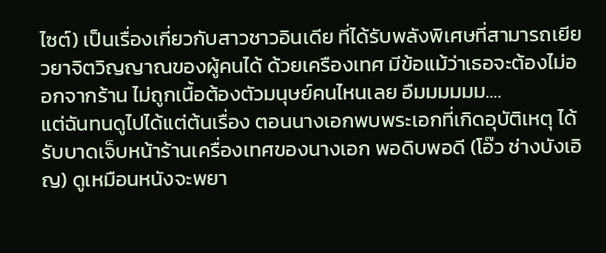ไซต์) เป็นเรื่องเกี่ยวกับสาวชาวอินเดีย ที่ได้รับพลังพิเศษที่สามารถเยียวยาจิตวิญญาณของผู้คนได้ ด้วยเครืองเทศ มีข้อแม้ว่าเธอจะต้องไม่ออกจากร้าน ไม่ถูกเนื้อต้องตัวมนุษย์คนไหนเลย อืมมมมมม….
แต่ฉันทนดูไปได้แต่ต้นเรื่อง ตอนนางเอกพบพระเอกที่เกิดอุบัติเหตุ ได้รับบาดเจ็บหน้าร้านเครื่องเทศของนางเอก พอดิบพอดี (โอ๊ว ช่างบังเอิญ) ดูเหมือนหนังจะพยา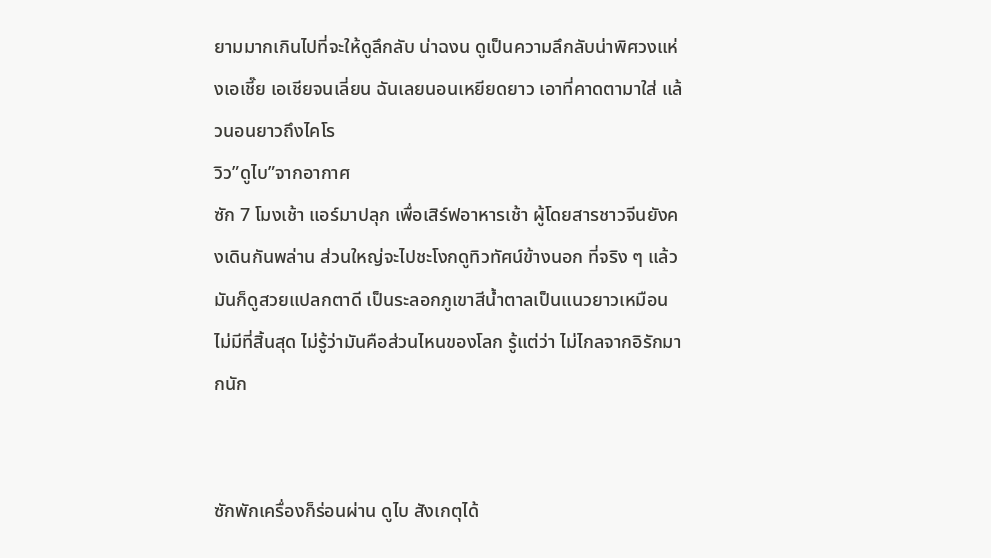ยามมากเกินไปที่จะให้ดูลึกลับ น่าฉงน ดูเป็นความลึกลับน่าพิศวงแห่งเอเชี๊ย เอเชียจนเลี่ยน ฉันเลยนอนเหยียดยาว เอาที่คาดตามาใส่ แล้วนอนยาวถึงไคโร
วิว”ดูไบ”จากอากาศ
ซัก 7 โมงเช้า แอร์มาปลุก เพื่อเสิร์ฟอาหารเช้า ผู้โดยสารชาวจีนยังคงเดินกันพล่าน ส่วนใหญ่จะไปชะโงกดูทิวทัศน์ข้างนอก ที่จริง ๆ แล้วมันก็ดูสวยแปลกตาดี เป็นระลอกภูเขาสีน้ำตาลเป็นแนวยาวเหมือนไม่มีที่สิ้นสุด ไม่รู้ว่ามันคือส่วนไหนของโลก รู้แต่ว่า ไม่ไกลจากอิรักมากนัก


ซักพักเครื่องก็ร่อนผ่าน ดูไบ สังเกตุได้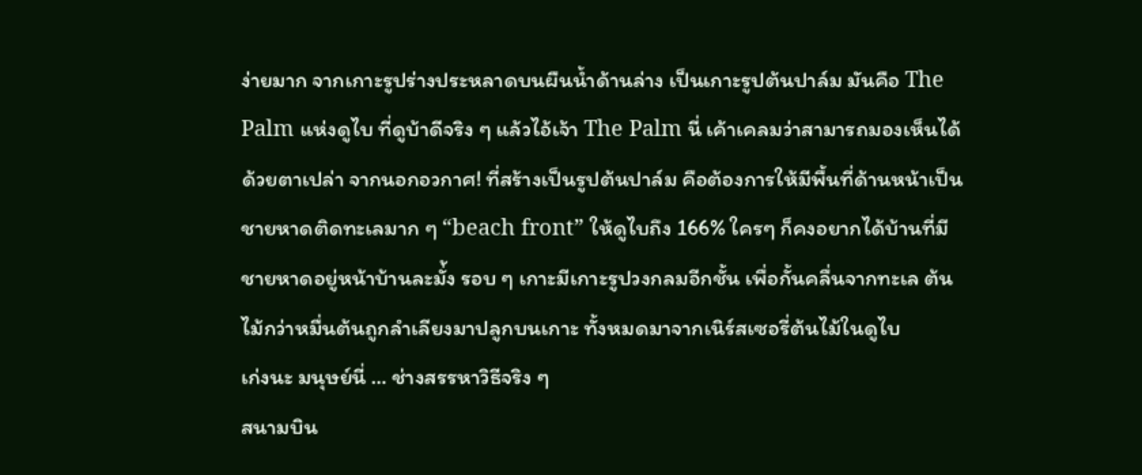ง่ายมาก จากเกาะรูปร่างประหลาดบนผืนน้ำด้านล่าง เป็นเกาะรูปต้นปาล์ม มันคือ The Palm แห่งดูไบ ที่ดูบ้าดีจริง ๆ แล้วไอ้เจ้า The Palm นี่ เค้าเคลมว่าสามารถมองเห็นได้ด้วยตาเปล่า จากนอกอวกาศ! ที่สร้างเป็นรูปต้นปาล์ม คือต้องการให้มีพื้นที่ด้านหน้าเป็นชายหาดติดทะเลมาก ๆ “beach front” ให้ดูไบถึง 166% ใครๆ ก็คงอยากได้บ้านที่มีชายหาดอยู่หน้าบ้านละมั่้ง รอบ ๆ เกาะมีเกาะรูปวงกลมอีกชั้น เพื่อกั้นคลื่นจากทะเล ต้นไม้กว่าหมื่นต้นถูกลำเลียงมาปลูกบนเกาะ ทั้งหมดมาจากเนิร์สเซอรี่ต้นไม้ในดูไบ
เก่งนะ มนุษย์นี่ … ช่างสรรหาวิธีจริง ๆ
สนามบิน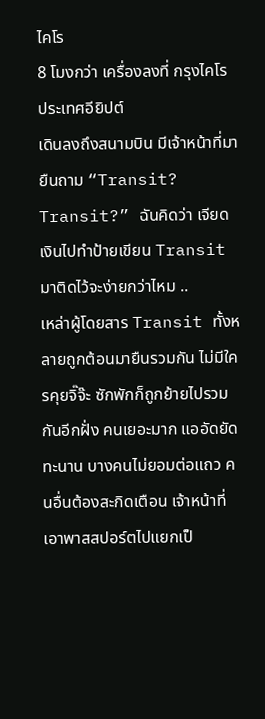ไคโร
8 โมงกว่า เครื่องลงที่ กรุงไคโร ประเทศอียิปต์
เดินลงถึงสนามบิน มีเจ้าหน้าที่มายืนถาม “Transit? Transit?” ฉันคิดว่า เจียดเงินไปทำป้ายเขียน Transit มาติดไว้จะง่ายกว่าไหม ..
เหล่าผู้โดยสาร Transit ทั้งหลายถูกต้อนมายืนรวมกัน ไม่มีใครคุยจิ๊จ๊ะ ซักพักก็ถูกย้ายไปรวมกันอีกฝั่ง คนเยอะมาก แออัดยัดทะนาน บางคนไม่ยอมต่อแถว คนอื่นต้องสะกิดเตือน เจ้าหน้าที่เอาพาสสปอร์ตไปแยกเป็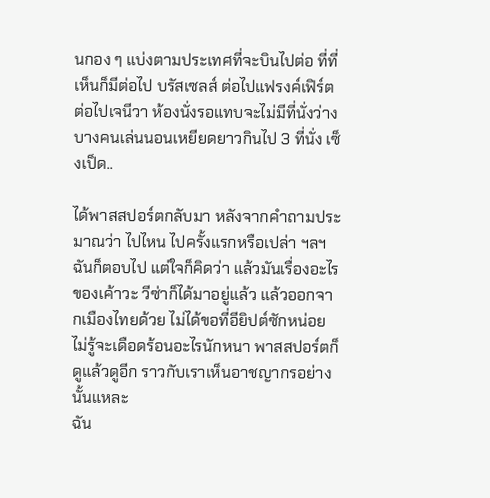นกอง ๆ แบ่งตามประเทศที่จะบินไปต่อ ที่ที่เห็นก็มีต่อไป บรัสเซลส์ ต่อไปแฟรงค์เฟิร์ต ต่อไปเจนีวา ห้องนั่งรอแทบจะไม่มีที่นั่งว่าง บางคนเล่นนอนเหยียดยาวกินไป 3 ที่นั่ง เซ็งเป็ด..

ได้พาสสปอร์ตกลับมา หลังจากคำถามประมาณว่า ไปไหน ไปครั้งแรกหรือเปล่า ฯลฯ ฉันก็ตอบไป แต่ใจก็คิดว่า แล้วมันเรื่องอะไรของเค้าวะ วีซ่าก็ได้มาอยู่แล้ว แล้วออกจากเมืองไทยด้วย ไม่ได้ขอที่อียิปต์ซักหน่อย ไม่รู้จะเดือดร้อนอะไรนักหนา พาสสปอร์ตก็ดูแล้วดูอีก ราวกับเราเห็นอาชญากรอย่างนั้นแหละ
ฉัน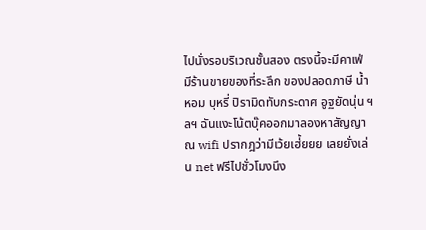ไปนั่งรอบริเวณชั้นสอง ตรงนี้จะมีคาเฟ่ มีร้านขายของที่ระลึก ของปลอดภาษี น้ำหอม บุหรี่ ปิรามิดทับกระดาศ อูฐยัดนุ่น ฯลฯ ฉันแงะโน้ตบุ๊คออกมาลองหาสัญญาณ wifi ปรากฎว่ามีเว้ยเฮ่้ยยย เลยยั่งเล่น net ฟรีไปชั่วโมงนึง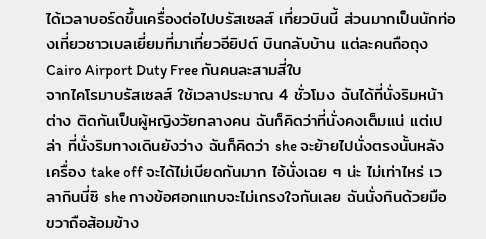ได้เวลาบอร์ดขึ้นเครื่องต่อไปบรัสเซลส์ เที่ยวบินนี้ ส่วนมากเป็นนักท่องเที่ยวชาวเบลเยี่ยมที่มาเที่ยวอียิปต์ บินกลับบ้าน แต่ละคนถือถุง Cairo Airport Duty Free กันคนละสามสี่ใบ
จากไคโรมาบรัสเซลส์ ใช้เวลาประมาณ 4 ชั่วโมง ฉันได้ที่นั่งริมหน้าต่าง ติดกันเป็นผู้หญิงวัยกลางคน ฉันก็คิดว่าที่นั่งคงเต็มแน่ แต่เปล่า ที่นั่งริมทางเดินยังว่าง ฉันก็คิดว่า she จะย้ายไปนั่งตรงนั้นหลังเครื่อง take off จะได้ไม่เบียดกันมาก ไอ้นั่งเฉย ๆ น่ะ ไม่เท่าไหร่ เวลากินนี่ซิ she กางข้อศอกแทบจะไม่เกรงใจกันเลย ฉันนั่งกินด้วยมือขวาถือส้อมข้าง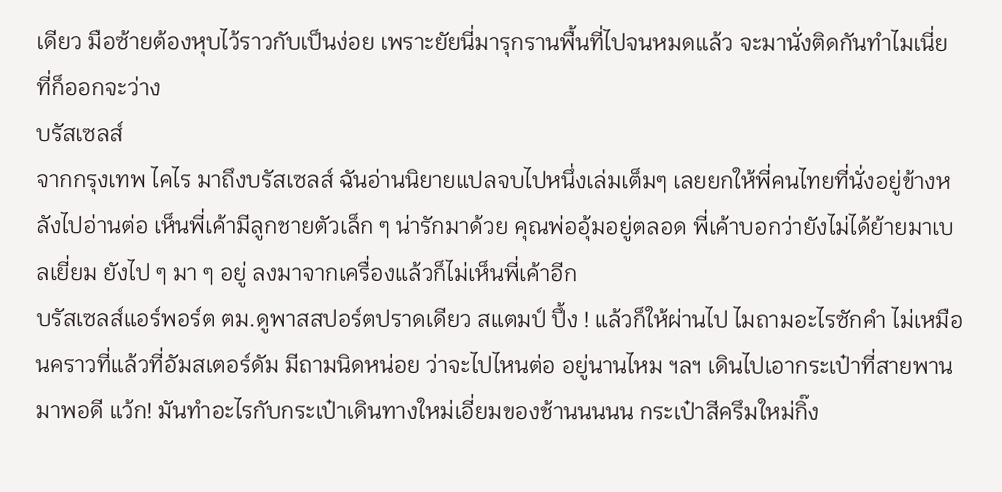เดียว มือซ้ายต้องหุบไว้ราวกับเป็นง่อย เพราะยัยนี่มารุกรานพื้นที่ไปจนหมดแล้ว จะมานั่งติดกันทำไมเนี่ย ที่ก็ออกจะว่าง
บรัสเซลส์
จากกรุงเทพ ไคไร มาถึงบรัสเซลส์ ฉันอ่านนิยายแปลจบไปหนึ่งเล่มเต็มๆ เลยยกให้พี่คนไทยที่นั่งอยู่ข้างหลังไปอ่านต่อ เห็นพี่เค้ามีลูกชายตัวเล็ก ๆ น่ารักมาด้วย คุณพ่ออุ้มอยู่ตลอด พี่เค้าบอกว่ายังไม่ได้ย้ายมาเบลเยี่ยม ยังไป ๆ มา ๆ อยู่ ลงมาจากเครื่องแล้วก็ไม่เห็นพี่เค้าอีก
บรัสเซลส์แอร์พอร์ต ตม.ดูพาสสปอร์ตปราดเดียว สแตมป์ ปึ้ง ! แล้วก็ให้ผ่านไป ไมถามอะไรซักคำ ไม่เหมือนคราวที่แล้วที่อัมสเตอร์ดัม มีถามนิดหน่อย ว่าจะไปไหนต่อ อยู่นานไหม ฯลฯ เดินไปเอากระเป๋าที่สายพาน มาพอดี แว้ก! มันทำอะไรกับกระเป๋าเดินทางใหม่เอี่ยมของช้านนนนน กระเป๋าสีครึมใหม่กิ๊ง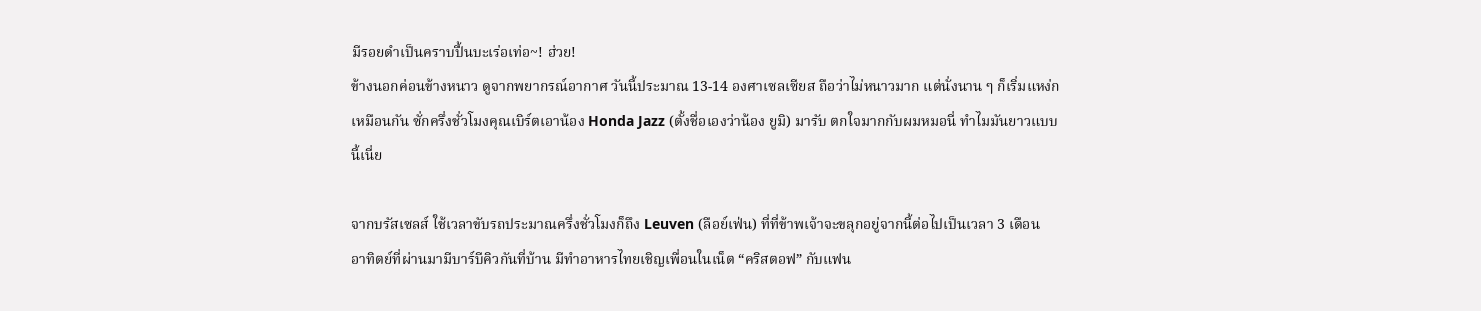มีรอยดำเป็นคราบปื้นบะเร่อเท่อ~! ฮ่วย!
ข้างนอกค่อนข้างหนาว ดูจากพยากรณ์อากาศ วันนี้ประมาณ 13-14 องศาเซลเซียส ถือว่าไม่หนาวมาก แต่นั่งนาน ๆ ก็เริ่มแหง่กเหมือนกัน ซั่กครึ่งชั่วโมงคุณเบิร์ตเอาน้อง Honda Jazz (ตั้งชื่อเองว่าน้อง ยูมิ) มารับ ตกใจมากกับผมหมอนี่ ทำไมมันยาวแบบนี้เนี่ย

จากบรัสเซลส์ ใช้เวลาขับรถประมาณครึ่งชั่วโมงก็ถึง Leuven (ลือย์เฟ่น) ที่ที่ข้าพเจ้าจะขลุกอยู่จากนี้ต่อไปเป็นเวลา 3 เดือน
อาทิตย์ที่ผ่านมามีบาร์บีคิวกันที่บ้าน มีทำอาหารไทยเชิญเพื่อนในเน็ต “คริสตอฟ” กับแฟน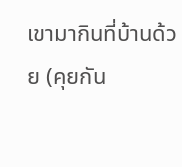เขามากินที่บ้านด้วย (คุยกัน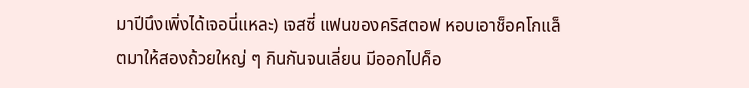มาปีนึงเพิ่งได้เจอนี่แหละ) เจสซี่ แฟนของคริสตอฟ หอบเอาช็อคโกแล็ตมาให้สองถ้วยใหญ่ ๆ กินกันจนเลี่ยน มีออกไปค็อ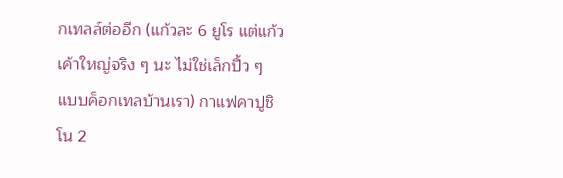กเทลล์ต่ออีก (แก้วละ 6 ยูโร แต่แก้วเค้าใหญ่จริง ๆ นะ ไม่ใช่เล็กปื้ว ๆ แบบค็อกเทลบ้านเรา) กาแฟคาปูชิโน 2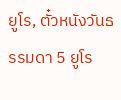ยูโร, ตั๋วหนังวันธรรมดา 5 ยูโร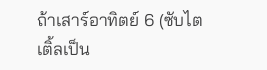ถ้าเสาร์อาทิตย์ 6 (ซับไตเติ้ลเป็น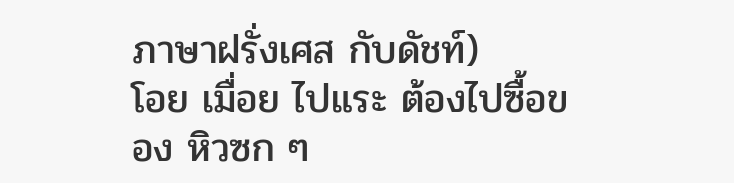ภาษาฝรั่งเศส กับดัชท์)
โอย เมื่อย ไปแระ ต้องไปซื้อของ หิวซก ๆ